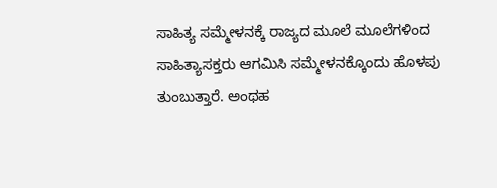ಸಾಹಿತ್ಯ ಸಮ್ಮೇಳನಕ್ಕೆ ರಾಜ್ಯದ ಮೂಲೆ ಮೂಲೆಗಳಿಂದ ಸಾಹಿತ್ಯಾಸಕ್ತರು ಆಗಮಿಸಿ ಸಮ್ಮೇಳನಕ್ಕೊಂದು ಹೊಳಪು ತುಂಬುತ್ತಾರೆ. ಅಂಥಹ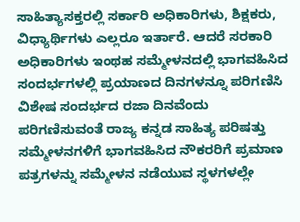ಸಾಹಿತ್ಯಾಸಕ್ತರಲ್ಲಿ ಸರ್ಕಾರಿ ಅಧಿಕಾರಿಗಳು, ಶಿಕ್ಷಕರು, ವಿಧ್ಯಾರ್ಥಿಗಳು ಎಲ್ಲರೂ ಇರ್ತಾರೆ. ಆದರೆ ಸರಕಾರಿ ಅಧಿಕಾರಿಗಳು ಇಂಥಹ ಸಮ್ಮೇಳನದಲ್ಲಿ ಭಾಗವಹಿಸಿದ ಸಂದರ್ಭಗಳಲ್ಲಿ ಪ್ರಯಾಣದ ದಿನಗಳನ್ನೂ ಪರಿಗಣಿಸಿ ವಿಶೇಷ ಸಂದರ್ಭದ ರಜಾ ದಿನವೆಂದು ಪರಿಗಣಿಸುವಂತೆ ರಾಜ್ಯ ಕನ್ನಡ ಸಾಹಿತ್ಯ ಪರಿಷತ್ತು ಸಮ್ಮೇಳನಗಳಿಗೆ ಭಾಗವಹಿಸಿದ ನೌಕರರಿಗೆ ಪ್ರಮಾಣ ಪತ್ರಗಳನ್ನು ಸಮ್ಮೇಳನ ನಡೆಯುವ ಸ್ಥಳಗಳಲ್ಲೇ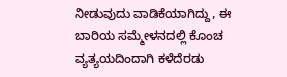ನೀಡುವುದು ವಾಡಿಕೆಯಾಗಿದ್ದು, ಈ ಬಾರಿಯ ಸಮ್ಮೇಳನದಲ್ಲಿ ಕೊಂಚ ವ್ಯತ್ಯಯದಿಂದಾಗಿ ಕಳೆದೆರಡು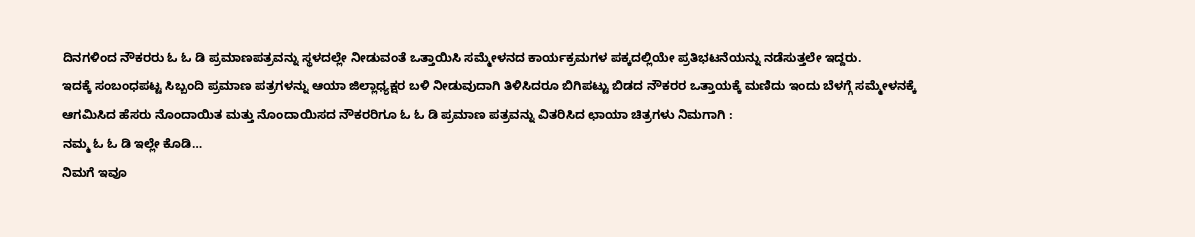ದಿನಗಳಿಂದ ನೌಕರರು ಓ ಓ ಡಿ ಪ್ರಮಾಣಪತ್ರವನ್ನು ಸ್ಥಳದಲ್ಲೇ ನೀಡುವಂತೆ ಒತ್ತಾಯಿಸಿ ಸಮ್ಮೇಳನದ ಕಾರ್ಯಕ್ರಮಗಳ ಪಕ್ಕದಲ್ಲಿಯೇ ಪ್ರತಿಭಟನೆಯನ್ನು ನಡೆಸುತ್ತಲೇ ಇದ್ದರು.
ಇದಕ್ಕೆ ಸಂಬಂಧಪಟ್ಟ ಸಿಬ್ಬಂದಿ ಪ್ರಮಾಣ ಪತ್ರಗಳನ್ನು ಆಯಾ ಜಿಲ್ಲಾಧ್ಯಕ್ಷರ ಬಳಿ ನೀಡುವುದಾಗಿ ತಿಳಿಸಿದರೂ ಬಿಗಿಪಟ್ಟು ಬಿಡದ ನೌಕರರ ಒತ್ತಾಯಕ್ಕೆ ಮಣಿದು ಇಂದು ಬೆಳಗ್ಗೆ ಸಮ್ಮೇಳನಕ್ಕೆ ಆಗಮಿಸಿದ ಹೆಸರು ನೊಂದಾಯಿತ ಮತ್ತು ನೊಂದಾಯಿಸದ ನೌಕರರಿಗೂ ಓ ಓ ಡಿ ಪ್ರಮಾಣ ಪತ್ರವನ್ನು ವಿತರಿಸಿದ ಛಾಯಾ ಚಿತ್ರಗಳು ನಿಮಗಾಗಿ :
ನಮ್ಮ ಓ ಓ ಡಿ ಇಲ್ಲೇ ಕೊಡಿ…
ನಿಮಗೆ ಇವೂ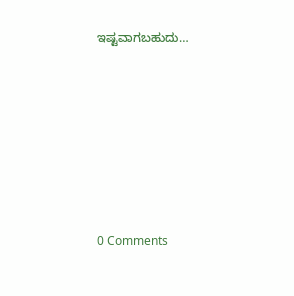ಇಷ್ಟವಾಗಬಹುದು…







0 Comments